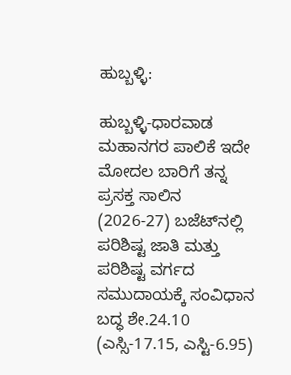ಹುಬ್ಬಳ್ಳಿ:

ಹುಬ್ಬಳ್ಳಿ-ಧಾರವಾಡ ಮಹಾನಗರ ಪಾಲಿಕೆ ಇದೇ ಮೋದಲ ಬಾರಿಗೆ ತನ್ನ ಪ್ರಸಕ್ತ ಸಾಲಿನ (2026-27) ಬಜೆಟ್‌ನಲ್ಲಿ ಪರಿಶಿಷ್ಟ ಜಾತಿ ಮತ್ತು ಪರಿಶಿಷ್ಟ ವರ್ಗದ ಸಮುದಾಯಕ್ಕೆ ಸಂವಿಧಾನ ಬದ್ಧ ಶೇ.24.10 (ಎಸ್ಸಿ-17.15, ಎಸ್ಟಿ-6.95)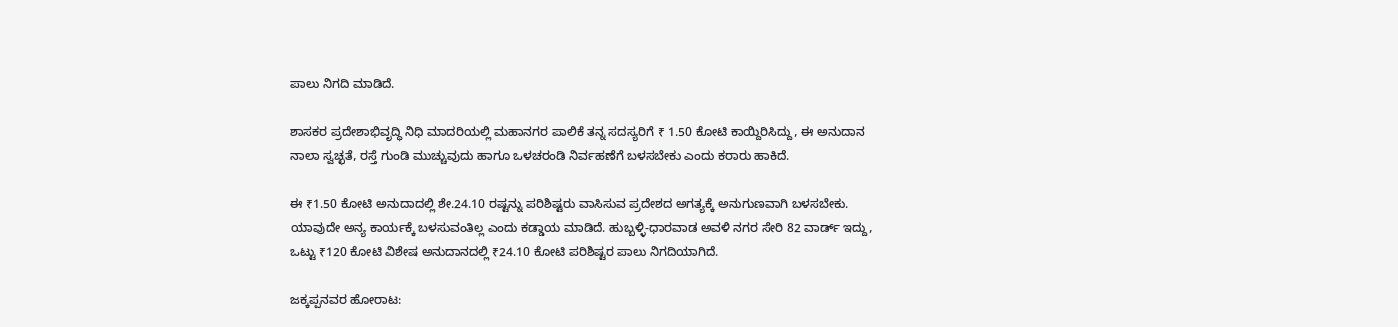ಪಾಲು ನಿಗದಿ ಮಾಡಿದೆ.

ಶಾಸಕರ ಪ್ರದೇಶಾಭಿವೃದ್ಧಿ ನಿಧಿ ಮಾದರಿಯಲ್ಲಿ ಮಹಾನಗರ ಪಾಲಿಕೆ ತನ್ನ ಸದಸ್ಯರಿಗೆ ₹ 1.50 ಕೋಟಿ ಕಾಯ್ದಿರಿಸಿದ್ದು, ಈ ಅನುದಾನ ನಾಲಾ ಸ್ವಚ್ಛತೆ, ರಸ್ತೆ ಗುಂಡಿ ಮುಚ್ಚುವುದು ಹಾಗೂ ಒಳಚರಂಡಿ ನಿರ್ವಹಣೆಗೆ ಬಳಸಬೇಕು ಎಂದು ಕರಾರು ಹಾಕಿದೆ.

ಈ ₹1.50 ಕೋಟಿ ಅನುದಾದಲ್ಲಿ ಶೇ.24.10 ರಷ್ಟನ್ನು ಪರಿಶಿಷ್ಟರು ವಾಸಿಸುವ ಪ್ರದೇಶದ ಅಗತ್ಯಕ್ಕೆ ಅನುಗುಣವಾಗಿ ಬಳಸಬೇಕು. ಯಾವುದೇ ಅನ್ಯ ಕಾರ್ಯಕ್ಕೆ ಬಳಸುವಂತಿಲ್ಲ ಎಂದು ಕಡ್ಡಾಯ ಮಾಡಿದೆ. ಹುಬ್ಬಳ್ಳಿ-ಧಾರವಾಡ ಅವಳಿ ನಗರ ಸೇರಿ 82 ವಾರ್ಡ್ ಇದ್ದು, ಒಟ್ಟು ₹120 ಕೋಟಿ ವಿಶೇಷ ಅನುದಾನದಲ್ಲಿ ₹24.10 ಕೋಟಿ ಪರಿಶಿಷ್ಟರ ಪಾಲು ನಿಗದಿಯಾಗಿದೆ.

ಜಕ್ಕಪ್ಪನವರ ಹೋರಾಟ: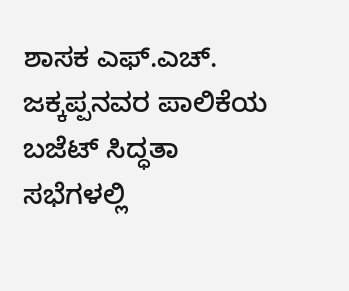ಶಾಸಕ ಎಫ್.ಎಚ್. ಜಕ್ಕಪ್ಪನವರ ಪಾಲಿಕೆಯ ಬಜೆಟ್‌ ಸಿದ್ಧತಾ ಸಭೆಗಳಲ್ಲಿ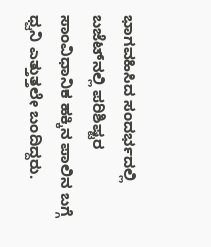ಭಾಗವಹಿಸಿದ ಸಂದರ್ಭದಲ್ಲಿ ಬಜೆಟ್‌ನಲ್ಲಿ ಪರಿಶಿಷ್ಟರ ಸಾಂವಿಧಾನಿಕ ಹಕ್ಕಿನ ಪಾಲಿನ ಬಗ್ಗೆ ಧ್ವನಿ ಎತ್ತುತ್ತಲೇ ಬಂದಿದ್ದರು.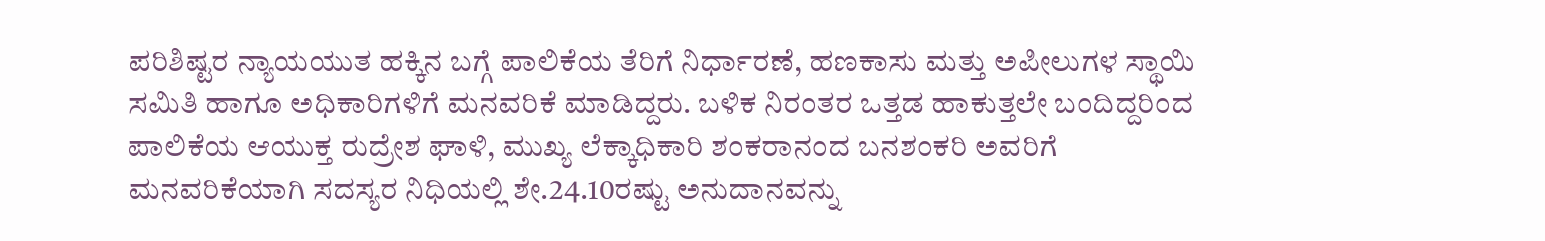ಪರಿಶಿಷ್ಟರ ನ್ಯಾಯಯುತ ಹಕ್ಕಿನ ಬಗ್ಗೆ ಪಾಲಿಕೆಯ ತೆರಿಗೆ ನಿರ್ಧಾರಣೆ, ಹಣಕಾಸು ಮತ್ತು ಅಪೀಲುಗಳ ಸ್ಥಾಯಿ ಸಮಿತಿ ಹಾಗೂ ಅಧಿಕಾರಿಗಳಿಗೆ ಮನವರಿಕೆ ಮಾಡಿದ್ದರು. ಬಳಿಕ ನಿರಂತರ ಒತ್ತಡ ಹಾಕುತ್ತಲೇ ಬಂದಿದ್ದರಿಂದ ಪಾಲಿಕೆಯ ಆಯುಕ್ತ ರುದ್ರೇಶ ಘಾಳಿ, ಮುಖ್ಯ ಲೆಕ್ಕಾಧಿಕಾರಿ ಶಂಕರಾನಂದ ಬನಶಂಕರಿ ಅವರಿಗೆ ಮನವರಿಕೆಯಾಗಿ ಸದಸ್ಯರ ನಿಧಿಯಲ್ಲಿ ಶೇ.24.10ರಷ್ಟು ಅನುದಾನವನ್ನು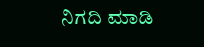ನಿಗದಿ ಮಾಡಿ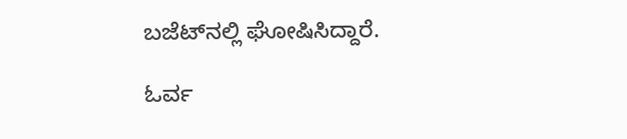ಬಜೆಟ್‌ನಲ್ಲಿ ಘೋಷಿಸಿದ್ದಾರೆ.

ಓರ್ವ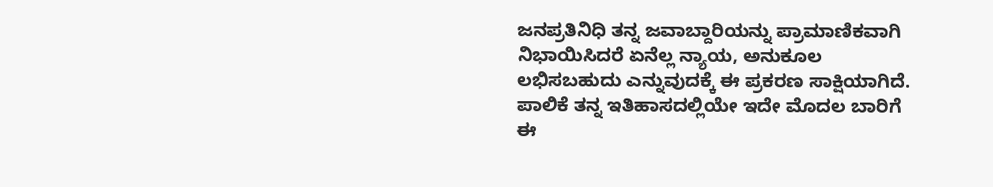ಜನಪ್ರತಿನಿಧಿ ತನ್ನ ಜವಾಬ್ದಾರಿಯನ್ನು ಪ್ರಾಮಾಣಿಕವಾಗಿ ನಿಭಾಯಿಸಿದರೆ ಏನೆಲ್ಲ ನ್ಯಾಯ, ಅನುಕೂಲ ಲಭಿಸಬಹುದು ಎನ್ನುವುದಕ್ಕೆ ಈ ಪ್ರಕರಣ ಸಾಕ್ಷಿಯಾಗಿದೆ. ಪಾಲಿಕೆ ತನ್ನ ಇತಿಹಾಸದಲ್ಲಿಯೇ ಇದೇ ಮೊದಲ ಬಾರಿಗೆ ಈ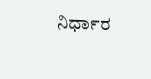ನಿರ್ಧಾರ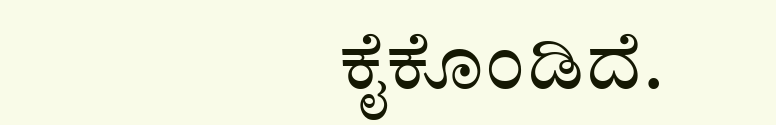ಕೈಕೊಂಡಿದೆ.